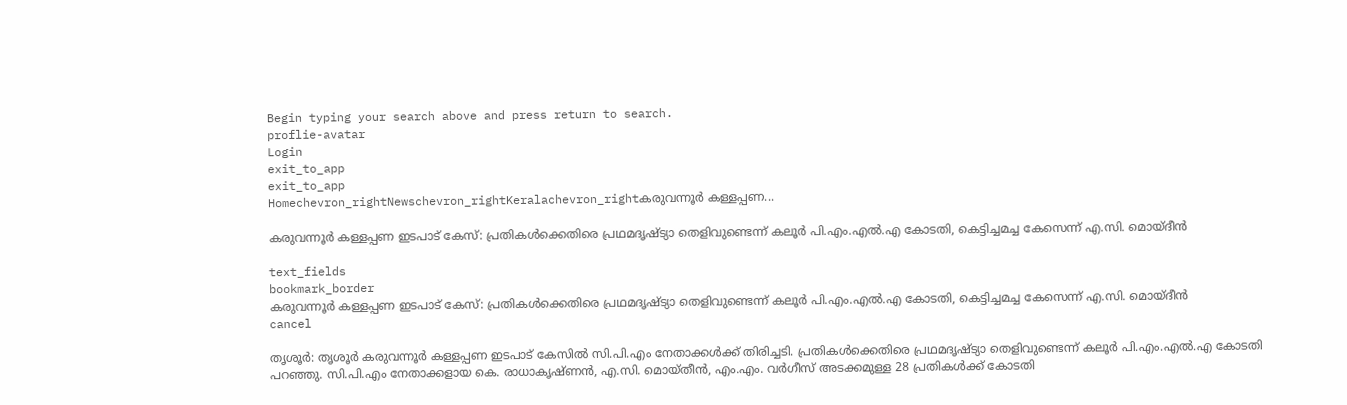Begin typing your search above and press return to search.
proflie-avatar
Login
exit_to_app
exit_to_app
Homechevron_rightNewschevron_rightKeralachevron_rightകരുവന്നൂർ കള്ളപ്പണ...

കരുവന്നൂർ കള്ളപ്പണ ഇടപാട് കേസ്: പ്രതികൾക്കെതിരെ പ്രഥമദൃഷ്ട്യാ തെളിവുണ്ടെന്ന് കലൂർ പി.എം.എൽ.എ കോടതി, കെട്ടിച്ചമച്ച കേസെന്ന് എ.സി. മൊയ്ദീൻ

text_fields
bookmark_border
കരുവന്നൂർ കള്ളപ്പണ ഇടപാട് കേസ്: പ്രതികൾക്കെതിരെ പ്രഥമദൃഷ്ട്യാ തെളിവുണ്ടെന്ന് കലൂർ പി.എം.എൽ.എ കോടതി, കെട്ടിച്ചമച്ച കേസെന്ന് എ.സി. മൊയ്ദീൻ
cancel

തൃശൂർ: തൃശൂർ കരുവന്നൂർ കള്ളപ്പണ ഇടപാട് കേസിൽ സി.പി.എം നേതാക്കൾക്ക് തിരിച്ചടി. പ്രതികൾക്കെതിരെ പ്രഥമദൃഷ്ട്യാ തെളിവുണ്ടെന്ന് കലൂർ പി.എം.എൽ.എ കോടതി പറഞ്ഞു. സി.പി.എം നേതാക്കളായ കെ. രാധാകൃഷ്ണൻ, എ.സി. മൊയ്തീൻ, എം.എം. വർഗീസ് അടക്കമുള്ള 28 പ്രതികൾക്ക് കോടതി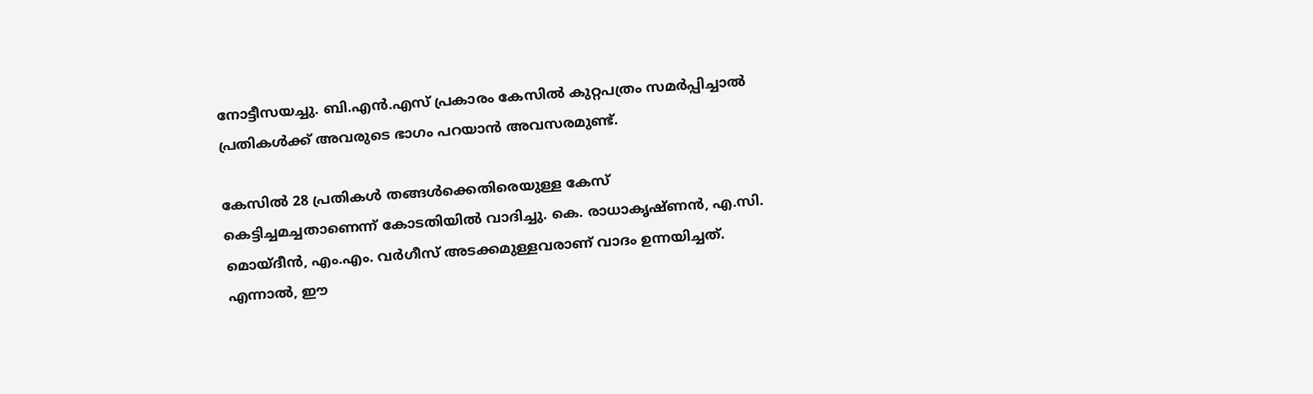നോട്ടീസയച്ചു. ബി.എൻ.എസ് പ്രകാരം കേസിൽ കുറ്റപത്രം സമർപ്പിച്ചാൽ പ്രതികൾക്ക് അവരുടെ ഭാഗം പറയാൻ അവസരമുണ്ട്.

കേസിൽ 28 പ്രതികൾ തങ്ങൾക്കെതിരെയുള്ള കേസ് കെട്ടിച്ചമച്ചതാണെന്ന് കോടതിയിൽ വാദിച്ചു. കെ. രാധാകൃഷ്ണൻ, എ.സി. മൊയ്ദീൻ, എം.എം. വർഗീസ് അടക്കമുള്ളവരാണ് വാദം ഉന്നയിച്ചത്. എന്നാൽ, ഈ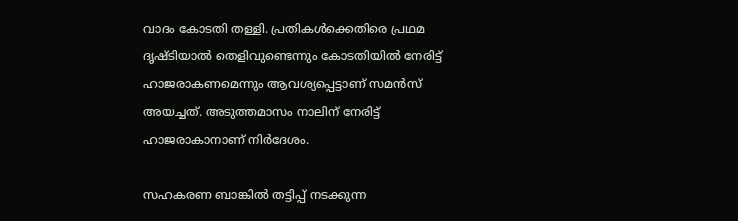വാദം കോടതി തള്ളി. പ്രതികൾക്കെതിരെ പ്രഥമ ദൃഷ്ടിയാൽ തെളിവുണ്ടെന്നും കോടതിയിൽ നേരിട്ട് ഹാജരാകണമെന്നും ആവശ്യപ്പെട്ടാണ് സമൻസ് അയച്ചത്. അടുത്തമാസം നാലിന് നേരിട്ട് ഹാജരാകാനാണ് നിർദേശം.

സഹകരണ ബാങ്കിൽ തട്ടിപ്പ് നടക്കുന്ന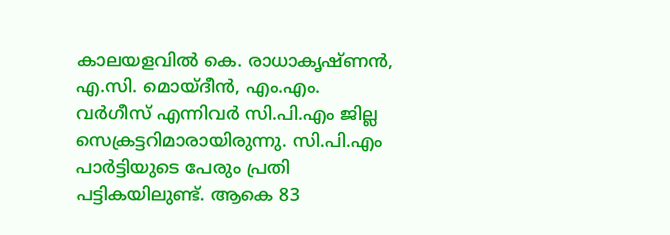കാലയളവിൽ കെ. രാധാകൃഷ്ണൻ, എ.സി. മൊയ്ദീൻ, എം.എം. വർഗീസ് എന്നിവർ സി.പി.എം ജില്ല സെക്രട്ടറിമാരായിരുന്നു. സി.പി.എം പാർട്ടിയുടെ പേരും പ്രതി പട്ടികയിലുണ്ട്. ആകെ 83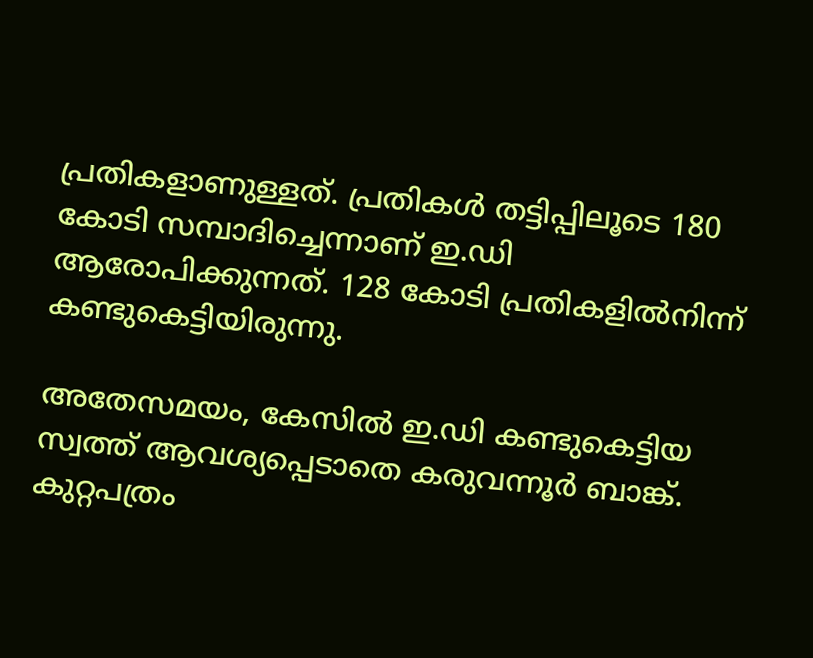പ്രതികളാണുള്ളത്. പ്രതികൾ തട്ടിപ്പിലൂടെ 180 കോടി സമ്പാദിച്ചെന്നാണ് ഇ.ഡി ആരോപിക്കുന്നത്. 128 കോടി പ്രതികളിൽനിന്ന് കണ്ടുകെട്ടിയിരുന്നു.

അതേസമയം, കേസിൽ ഇ.ഡി കണ്ടുകെട്ടിയ സ്വത്ത് ആവശ്യപ്പെടാതെ കരുവന്നൂർ ബാങ്ക്. കുറ്റപത്രം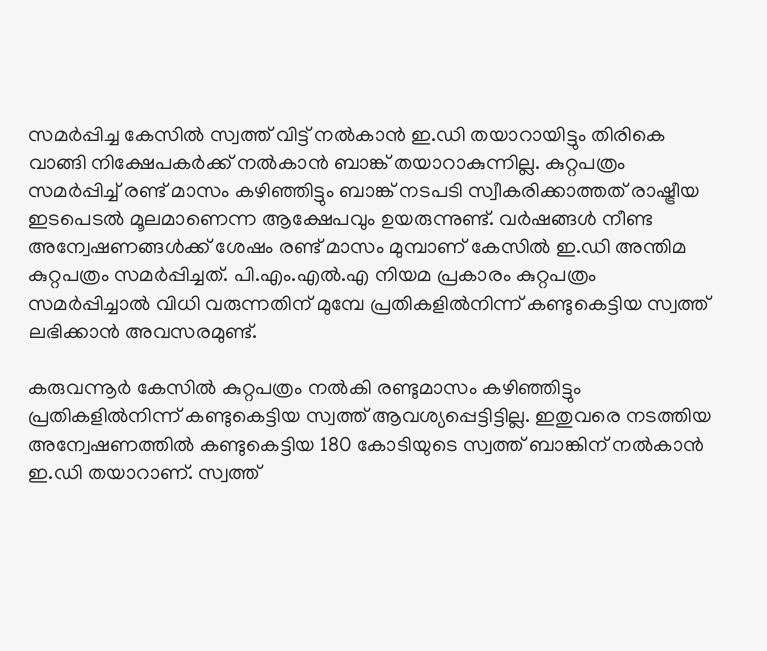സമർപ്പിച്ച കേസിൽ സ്വത്ത് വിട്ട് നൽകാൻ ഇ.ഡി തയാറായിട്ടും തിരികെ വാങ്ങി നിക്ഷേപകർക്ക് നൽകാൻ ബാങ്ക് തയാറാകുന്നില്ല. കുറ്റപത്രം സമർപ്പിച്ച് രണ്ട് മാസം കഴിഞ്ഞിട്ടും ബാങ്ക് നടപടി സ്വീകരിക്കാത്തത് രാഷ്ട്രീയ ഇടപെടൽ മൂലമാണെന്ന ആക്ഷേപവും ഉയരുന്നുണ്ട്. വർഷങ്ങൾ നീണ്ട അന്വേഷണങ്ങൾക്ക് ശേഷം രണ്ട് മാസം മുമ്പാണ് കേസിൽ ഇ.ഡി അന്തിമ കുറ്റപത്രം സമർപ്പിച്ചത്. പി.എം.എൽ.എ നിയമ പ്രകാരം കുറ്റപത്രം സമർപ്പിച്ചാൽ വിധി വരുന്നതിന് മുമ്പേ പ്രതികളിൽനിന്ന് കണ്ടുകെട്ടിയ സ്വത്ത് ലഭിക്കാൻ അവസരമുണ്ട്.

കരുവന്നൂർ കേസിൽ കുറ്റപത്രം നൽകി രണ്ടുമാസം കഴിഞ്ഞിട്ടും പ്രതികളിൽനിന്ന് കണ്ടുകെട്ടിയ സ്വത്ത് ആവശ്യപ്പെട്ടിട്ടില്ല. ഇതുവരെ നടത്തിയ അന്വേഷണത്തിൽ കണ്ടുകെട്ടിയ 180 കോടിയുടെ സ്വത്ത് ബാങ്കിന് നൽകാൻ ഇ.ഡി തയാറാണ്. സ്വത്ത്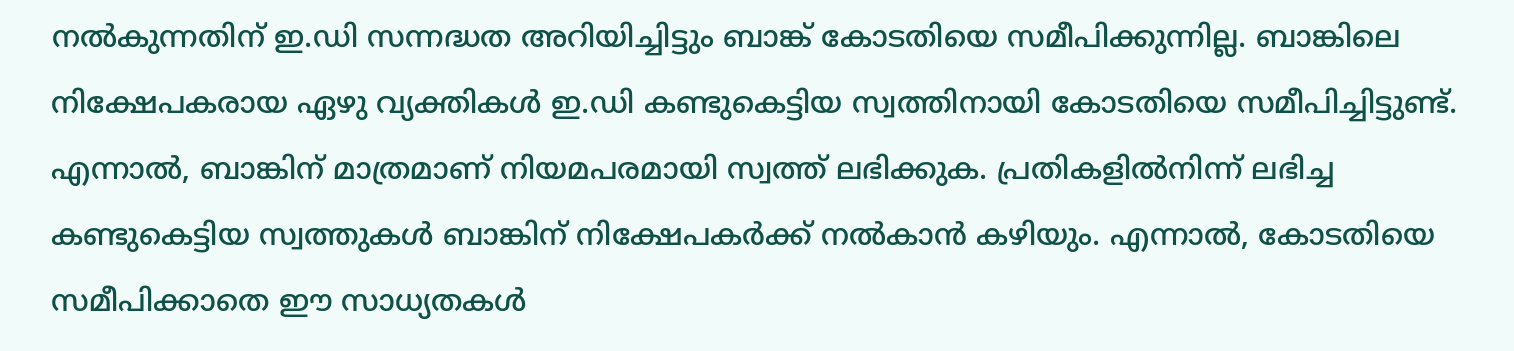നൽകുന്നതിന് ഇ.ഡി സന്നദ്ധത അറിയിച്ചിട്ടും ബാങ്ക് കോടതിയെ സമീപിക്കുന്നില്ല. ബാങ്കിലെ നിക്ഷേപകരായ ഏഴു വ്യക്തികൾ ഇ.ഡി കണ്ടുകെട്ടിയ സ്വത്തിനായി കോടതിയെ സമീപിച്ചിട്ടുണ്ട്. എന്നാൽ, ബാങ്കിന് മാത്രമാണ് നിയമപരമായി സ്വത്ത് ലഭിക്കുക. പ്രതികളിൽനിന്ന് ലഭിച്ച കണ്ടുകെട്ടിയ സ്വത്തുകൾ ബാങ്കിന് നിക്ഷേപകർക്ക് നൽകാൻ കഴിയും. എന്നാൽ, കോടതിയെ സമീപിക്കാതെ ഈ സാധ്യതകൾ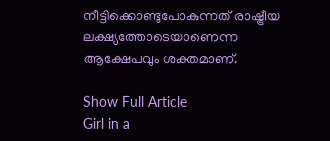നീട്ടിക്കൊണ്ടുപോകുന്നത് രാഷ്ട്രീയ ലക്ഷ്യത്തോടെയാണെന്ന ആക്ഷേപവും ശക്തമാണ്.

Show Full Article
Girl in a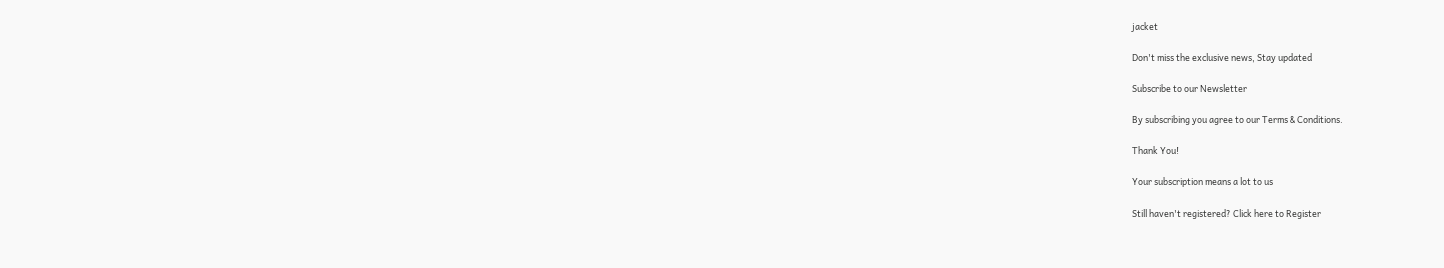jacket

Don't miss the exclusive news, Stay updated

Subscribe to our Newsletter

By subscribing you agree to our Terms & Conditions.

Thank You!

Your subscription means a lot to us

Still haven't registered? Click here to Register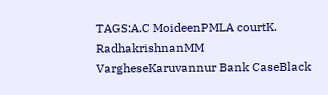TAGS:A.C MoideenPMLA courtK. RadhakrishnanMM VargheseKaruvannur Bank CaseBlack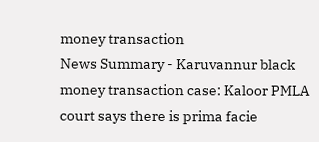money transaction
News Summary - Karuvannur black money transaction case: Kaloor PMLA court says there is prima facie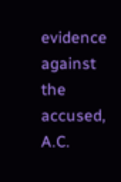evidence against the accused, A.C.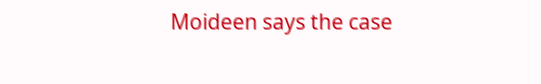Moideen says the case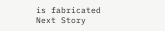is fabricated
Next Story